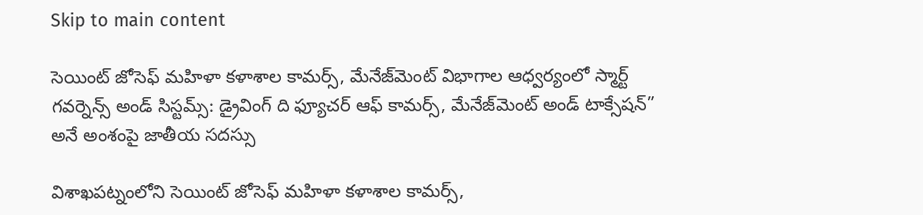Skip to main content

సెయింట్ జోసెఫ్ మహిళా కళాశాల కామర్స్, మేనేజ్‌మెంట్ విభాగాల ఆధ్వర్యంలో స్మార్ట్ గవర్నెన్స్ అండ్ సిస్టమ్స్: డ్రైవింగ్ ది ఫ్యూచర్ ఆఫ్ కామర్స్, మేనేజ్‌మెంట్ అండ్ టాక్సేషన్” అనే అంశంపై జాతీయ సదస్సు

విశాఖపట్నంలోని సెయింట్ జోసెఫ్ మహిళా కళాశాల కామర్స్,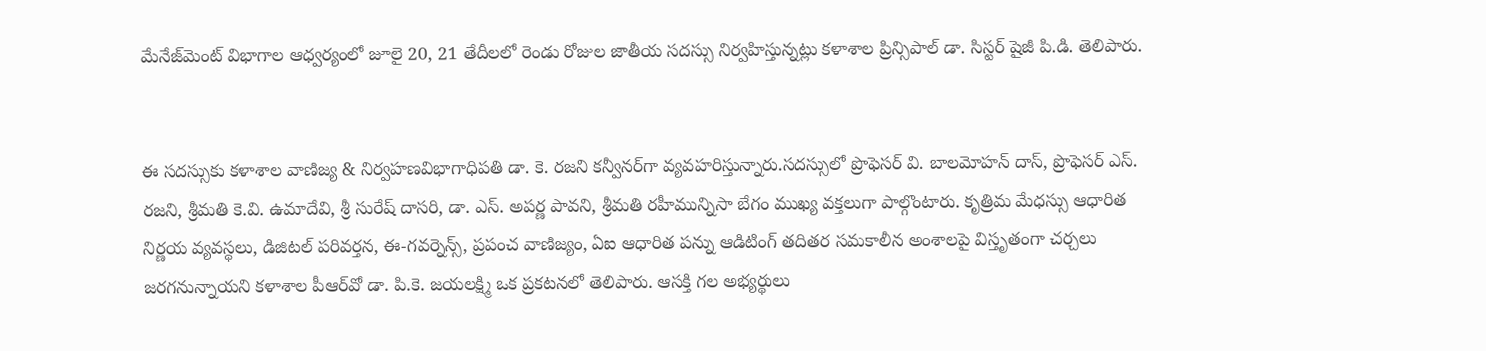మేనేజ్‌మెంట్ విభాగాల ఆధ్వర్యంలో జూలై 20, 21 తేదీలలో రెండు రోజుల జాతీయ సదస్సు నిర్వహిస్తున్నట్లు కళాశాల ప్రిన్సిపాల్ డా. సిస్టర్ షైజీ పి.డి. తెలిపారు.


ఈ సదస్సుకు కళాశాల వాణిజ్య & నిర్వహణవిభాగాధిపతి డా. కె. రజని కన్వీనర్‌గా వ్యవహరిస్తున్నారు.సదస్సులో ప్రొఫెసర్ వి. బాలమోహన్ దాస్, ప్రొఫెసర్ ఎస్. రజని, శ్రీమతి కె.వి. ఉమాదేవి, శ్రీ సురేష్ దాసరి, డా. ఎస్. అపర్ణ పావని, శ్రీమతి రహీమున్నిసా బేగం ముఖ్య వక్తలుగా పాల్గొంటారు. కృత్రిమ మేధస్సు ఆధారిత నిర్ణయ వ్యవస్థలు, డిజిటల్ పరివర్తన, ఈ-గవర్నెన్స్, ప్రపంచ వాణిజ్యం, ఏఐ ఆధారిత పన్ను ఆడిటింగ్ తదితర సమకాలీన అంశాలపై విస్తృతంగా చర్చలు జరగనున్నాయని కళాశాల పీఆర్‌వో డా. పి.కె. జయలక్ష్మి ఒక ప్రకటనలో తెలిపారు. ఆసక్తి గల అభ్యర్థులు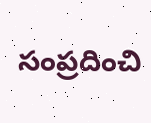సంప్రదించి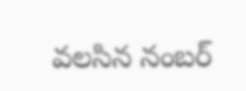వలసిన నంబర్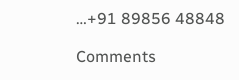…+91 89856 48848

Comments